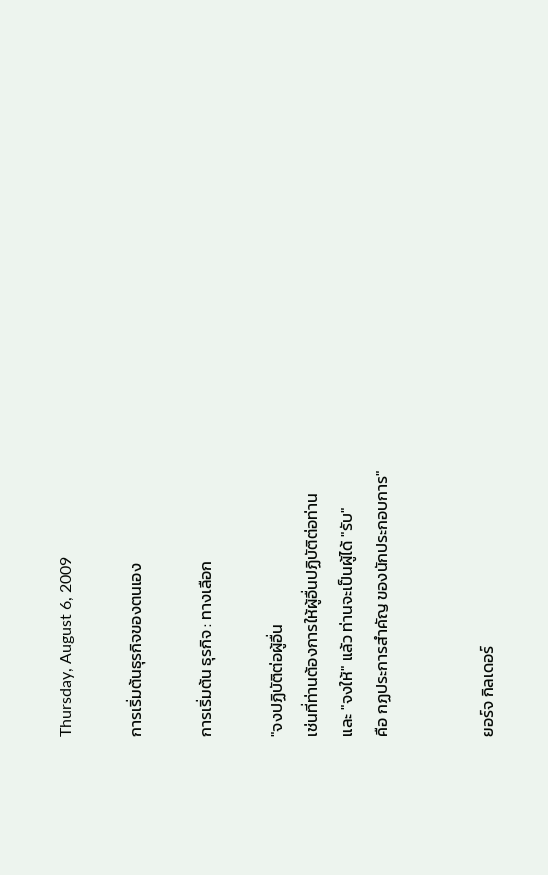Thursday, August 6, 2009

การเริ่มต้นธุรกิจของตนเอง

การเริ่มต้น ธุรกิจ : ทางเลือก

"จงปฏิบัติต่อผู้อื่น
เช่นที่ท่านต้องการให้ผู้อื่นปฏิบัติต่อท่าน
และ "จงให้" แล้ว ท่านจะเป็นผู้ได้ "รับ"
คือ กฏประการสำคัญ ของนักประกอบการ"


ยอร์จ กิลเดอร์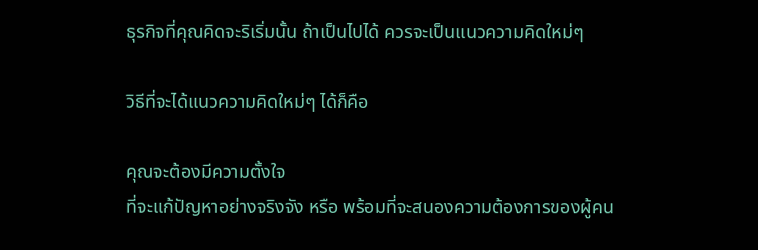ธุรกิจที่คุณคิดจะริเริ่มนั้น ถ้าเป็นไปได้ ควรจะเป็นแนวความคิดใหม่ๆ

วิธีที่จะได้แนวความคิดใหม่ๆ ได้ก็คือ

คุณจะต้องมีความตั้งใจ
ที่จะแก้ปัญหาอย่างจริงจัง หรือ พร้อมที่จะสนองความต้องการของผู้คน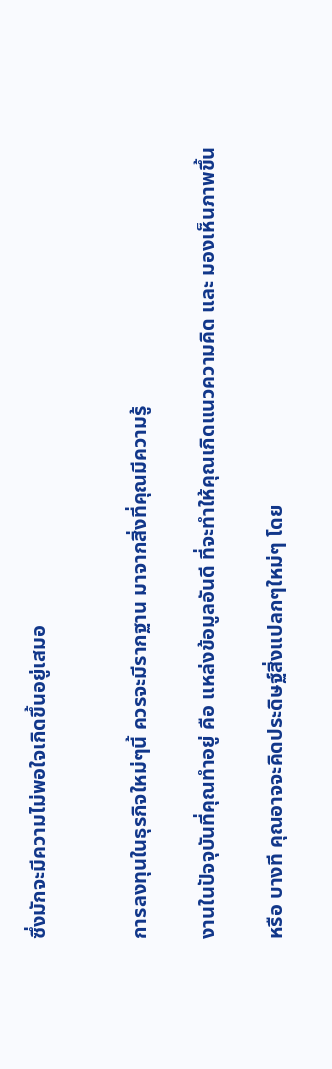ซึ่งมักจะมีความไม่พอใจเกิดขึ้นอยู่เสมอ


การลงทุนในธุรกิจใหม่ๆนี้ ควรจะมีรากฐาน มาจากสิ่งที่คุณมีความรู้

งานในปัจจุบันที่คุณทำอยู่ คือ แหล่งข้อมูลอันดี ที่จะทำให้คุณเกิดแนวความคิด และ มองเห็นภาพขึ้น

หรือ บางที คุณอาจจะคิดประดิษฐ์สิ่งแปลกๆใหม่ๆ โดย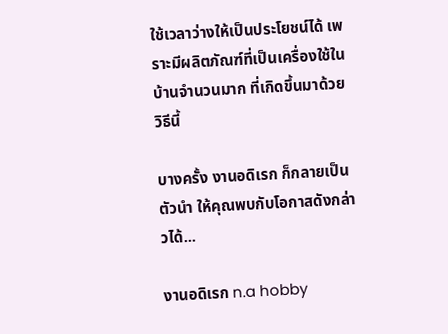ใช้เวลาว่างให้เป็นประโยชน์ได้ เพราะมีผลิตภัณฑ์ที่เป็นเครื่องใช้ในบ้านจำนวนมาก ที่เกิดขึ้นมาด้วยวิธีนี้

บางครั้ง งานอดิเรก ก็กลายเป็นตัวนำ ให้คุณพบกับโอกาสดังกล่าวได้...

งานอดิเรก n.a hobby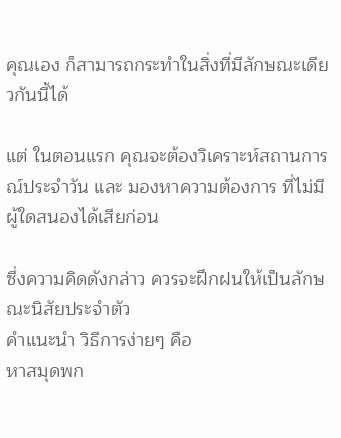คุณเอง ก็สามารถกระทำในสิ่งที่มีลักษณะเดียวกันนี้ได้

แต่ ในตอนแรก คุณจะต้องวิเคราะห์สถานการณ์ประจำวัน และ มองหาความต้องการ ที่ไม่มีผู้ใดสนองได้เสียก่อน

ซึ่งความคิดดังกล่าว ควรจะฝึกฝนให้เป็นลักษณะนิสัยประจำตัว
คำแนะนำ วิธีการง่ายๆ คือ
หาสมุดพก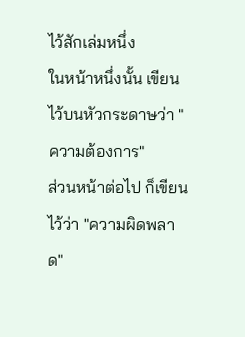ไว้สักเล่มหนึ่ง
ในหน้าหนึ่งนั้น เขียนไว้บนหัวกระดาษว่า "ความต้องการ"
ส่วนหน้าต่อไป ก็เขียนไว้ว่า "ความผิดพลาด"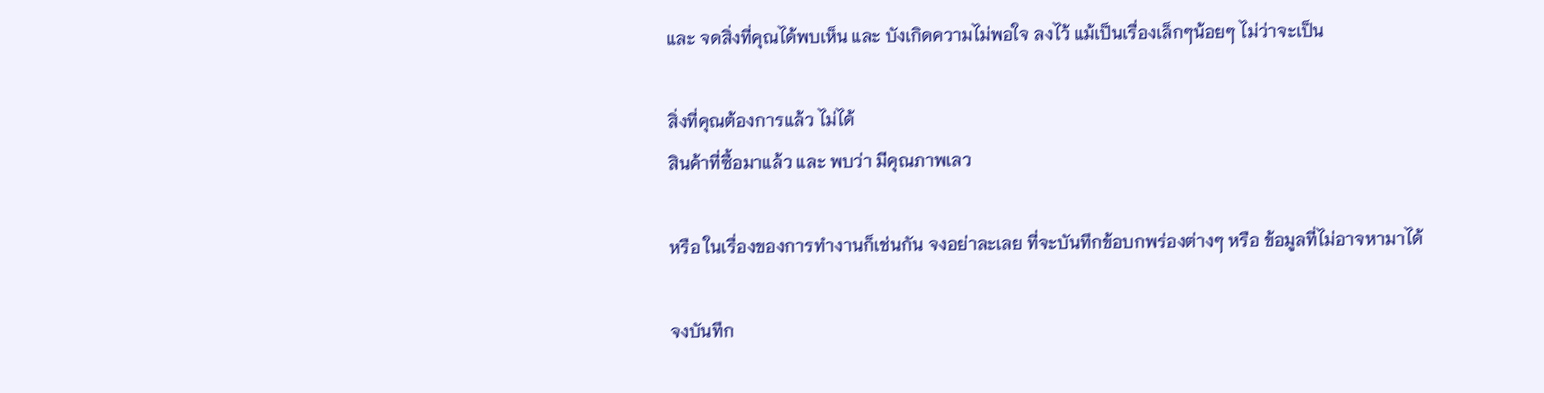และ จดสิ่งที่คุณได้พบเห็น และ บังเกิดความไม่พอใจ ลงไว้ แม้เป็นเรื่องเล็กๆน้อยๆ ไม่ว่าจะเป็น

สิ่งที่คุณต้องการแล้ว ไม่ได้
สินค้าที่ซื้อมาแล้ว และ พบว่า มีคุณภาพเลว

หรือ ในเรื่องของการทำงานก็เช่นกัน จงอย่าละเลย ที่จะบันทึกข้อบกพร่องต่างๆ หรือ ข้อมูลที่ไม่อาจหามาได้

จงบันทึก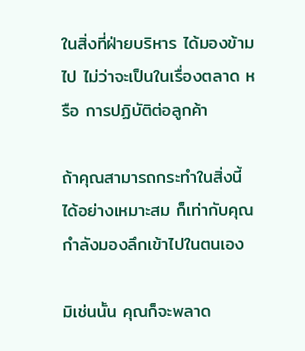ในสิ่งที่ฝ่ายบริหาร ได้มองข้ามไป ไม่ว่าจะเป็นในเรื่องตลาด หรือ การปฏิบัติต่อลูกค้า

ถ้าคุณสามารถกระทำในสิ่งนี้ ได้อย่างเหมาะสม ก็เท่ากับคุณกำลังมองลึกเข้าไปในตนเอง

มิเช่นนั้น คุณก็จะพลาด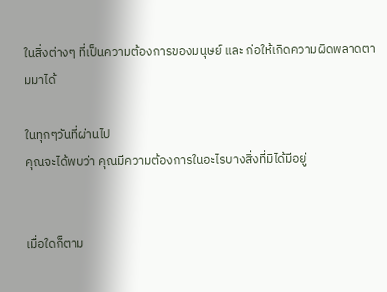ในสิ่งต่างๆ ที่เป็นความต้องการของมนุษย์ และ ก่อให้เกิดความผิดพลาดตามมาได้

ในทุกๆวันที่ผ่านไป
คุณจะได้พบว่า คุณมีความต้องการในอะไรบางสิ่งที่มิได้มีอยู่


เมื่อใดก็ตาม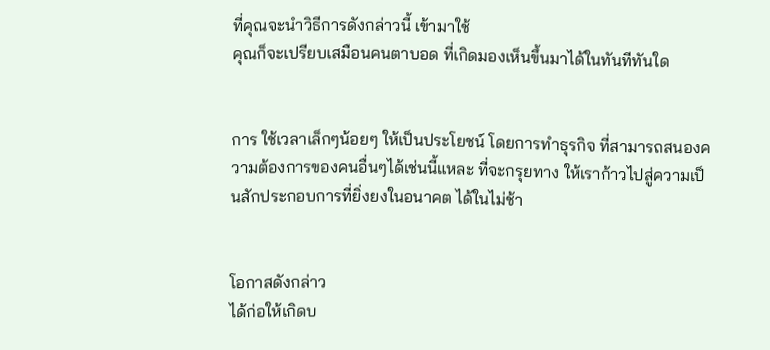ที่คุณจะนำวิธีการดังกล่าวนี้ เข้ามาใช้
คุณก็จะเปรียบเสมือนคนตาบอด ที่เกิดมองเห็นขึ้นมาได้ในทันทีทันใด


การ ใช้เวลาเล็กๆน้อยๆ ให้เป็นประโยชน์ โดยการทำธุรกิจ ที่สามารถสนองความต้องการของคนอื่นๆได้เช่นนี้แหละ ที่จะกรุยทาง ให้เราก้าวไปสู่ความเป็นสักประกอบการที่ยิ่งยงในอนาคต ได้ในไม่ช้า


โอกาสดังกล่าว
ได้ก่อให้เกิดบ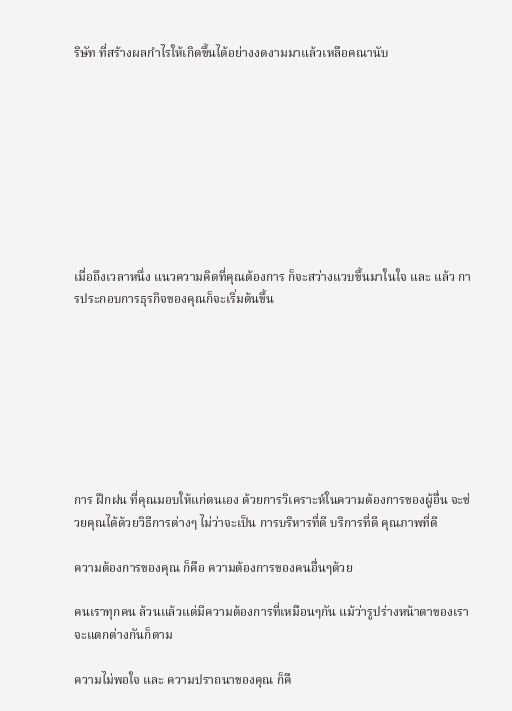ริษัท ที่สร้างผลกำไรให้เกิดขึ้นได้อย่างงดงามมาแล้วเหลือคณานับ









เมื่อถึงเวลาหนึ่ง แนวความคิดที่คุณต้องการ ก็จะสว่างแวบขึ้นมาในใจ และ แล้ว การประกอบการธุรกิจของคุณก็จะเริ่มต้นขึ้น








การ ฝึกฝน ที่คุณมอบให้แก่ตนเอง ด้วยการวิเคราะห์ในความต้องการของผู้อื่น จะช่วยคุณได้ด้วยวิธีการต่างๆ ไม่ว่าจะเป็น การบริหารที่ดี บริการที่ดี คุณภาพที่ดี

ความต้องการของคุณ ก็คือ ความต้องการของคนอื่นๆด้วย

คนเราทุกคน ล้วนแล้วแต่มีความต้องการที่เหมือนๆกัน แม้ว่ารูปร่างหน้าตาของเรา จะแตกต่างกันก็ตาม

ความไม่พอใจ และ ความปราถนาของคุณ ก็คื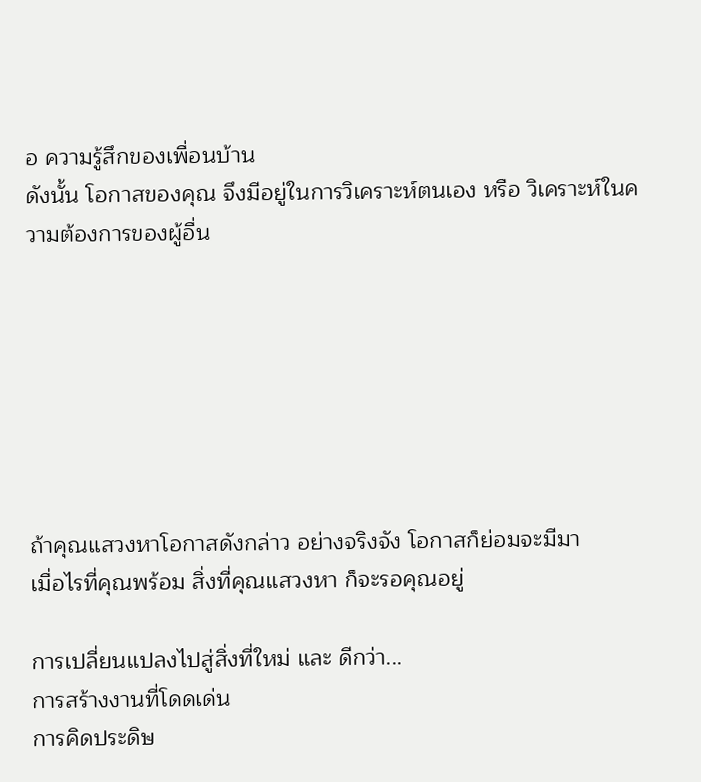อ ความรู้สึกของเพื่อนบ้าน
ดังนั้น โอกาสของคุณ จึงมีอยู่ในการวิเคราะห์ตนเอง หรือ วิเคราะห์ในความต้องการของผู้อื่น







ถ้าคุณแสวงหาโอกาสดังกล่าว อย่างจริงจัง โอกาสก็ย่อมจะมีมา
เมื่อไรที่คุณพร้อม สิ่งที่คุณแสวงหา ก็จะรอคุณอยู่

การเปลี่ยนแปลงไปสู่สิ่งที่ใหม่ และ ดีกว่า...
การสร้างงานที่โดดเด่น
การคิดประดิษ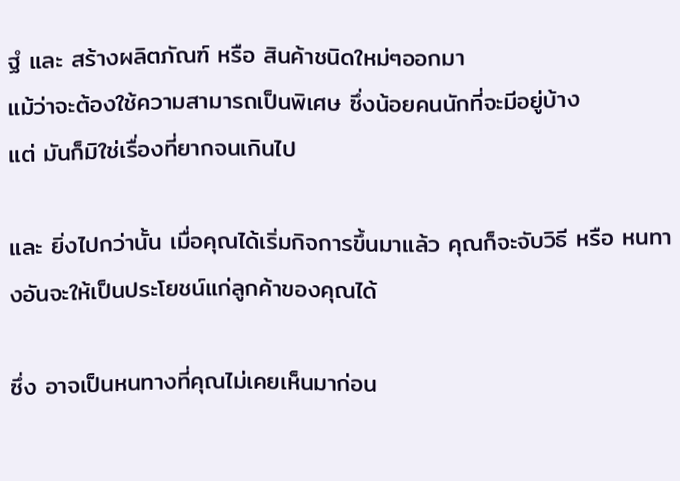ฐํ และ สร้างผลิตภัณฑ์ หรือ สินค้าชนิดใหม่ๆออกมา
แม้ว่าจะต้องใช้ความสามารถเป็นพิเศษ ซึ่งน้อยคนนักที่จะมีอยู่บ้าง
แต่ มันก็มิใช่เรื่องที่ยากจนเกินไป

และ ยิ่งไปกว่านั้น เมื่อคุณได้เริ่มกิจการขึ้นมาแล้ว คุณก็จะจับวิธี หรือ หนทางอันจะให้เป็นประโยชน์แก่ลูกค้าของคุณได้

ซึ่ง อาจเป็นหนทางที่คุณไม่เคยเห็นมาก่อน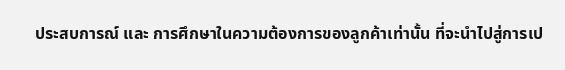ประสบการณ์ และ การศึกษาในความต้องการของลูกค้าเท่านั้น ที่จะนำไปสู่การเป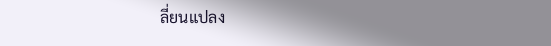ลี่ยนแปลง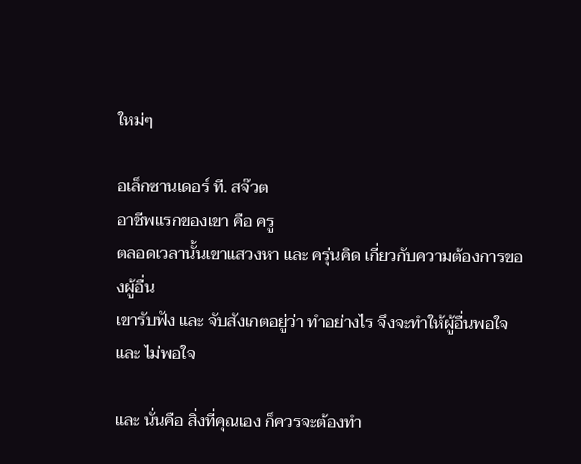ใหม่ๆ

อเล็กซานเดอร์ ที. สจ๊วต
อาชีพแรกของเขา คือ ครู
ตลอดเวลานั้นเขาแสวงหา และ ครุ่นคิด เกี่ยวกับความต้องการของผู้อื่น
เขารับฟัง และ จับสังเกตอยู่ว่า ทำอย่างไร จึงจะทำให้ผู้อื่นพอใจ และ ไม่พอใจ

และ นั่นคือ สิ่งที่คุณเอง ก็ควรจะต้องทำ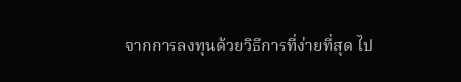จากการลงทุนด้วยวิธีการที่ง่ายที่สุด ไป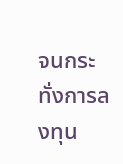จนกระทั่งการลงทุน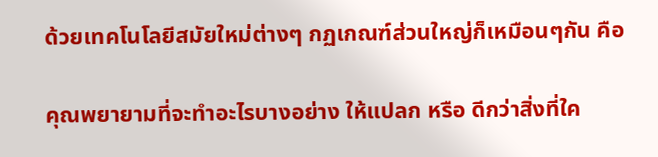ด้วยเทคโนโลยีสมัยใหม่ต่างๆ กฏเกณฑ์ส่วนใหญ่ก็เหมือนๆกัน คือ

คุณพยายามที่จะทำอะไรบางอย่าง ให้แปลก หรือ ดีกว่าสิ่งที่ใค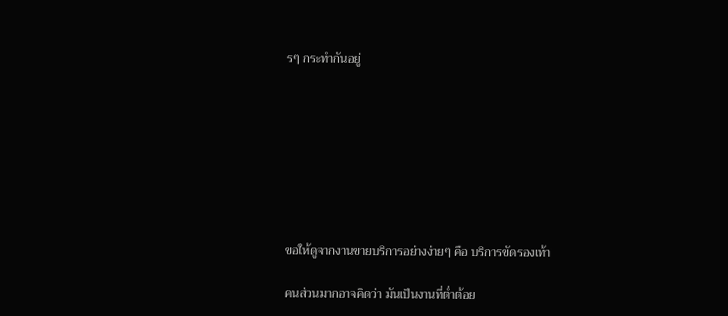รๆ กระทำกันอยู่








ขอให้ดูจากงานขายบริการอย่างง่ายๆ คือ บริการขัดรองเท้า

คนส่วนมากอาจคิดว่า มันเป็นงานที่ต่ำต้อย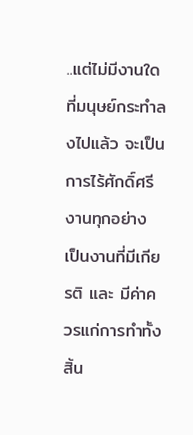..แต่ไม่มีงานใดที่มนุษย์กระทำลงไปแล้ว จะเป็นการไร้ศักดิ์ศรี
งานทุกอย่าง เป็นงานที่มีเกียรติ และ มีค่าควรแก่การทำทั้งสิ้น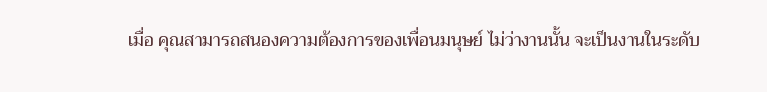เมื่อ คุณสามารถสนองความต้องการของเพื่อนมนุษย์ ไม่ว่างานนั้น จะเป็นงานในระดับ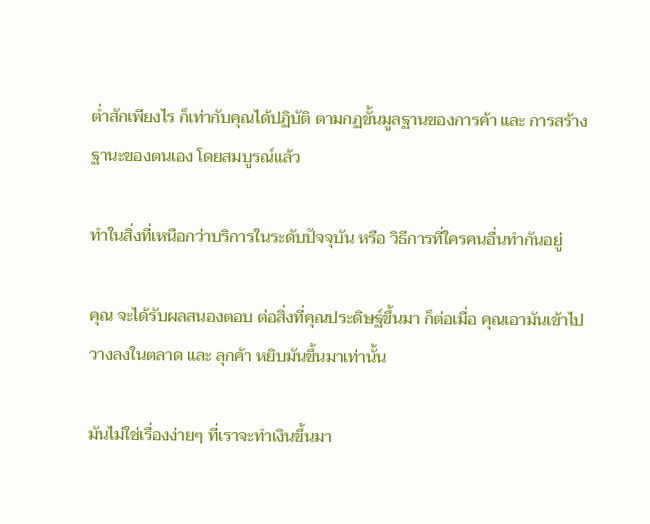ต่ำสักเพียงไร ก็เท่ากับคุณได้ปฏิบัติ ตามกฏขั้นมูลฐานของการค้า และ การสร้างฐานะของตนเอง โดยสมบูรณ์แล้ว

ทำในสิ่งที่เหนือกว่าบริการในระดับปัจจุบัน หรือ วิธีการที่ใครคนอื่นทำกันอยู่

คุณ จะได้รับผลสนองตอบ ต่อสิ่งที่คุณประดิษฐ์ขึ้นมา ก็ต่อเมื่อ คุณเอามันเข้าไปวางลงในตลาด และ ลุกค้า หยิบมันขึ้นมาเท่านั้น

มันไม่ใช่เรื่องง่ายๆ ที่เราจะทำเงินขึ้นมา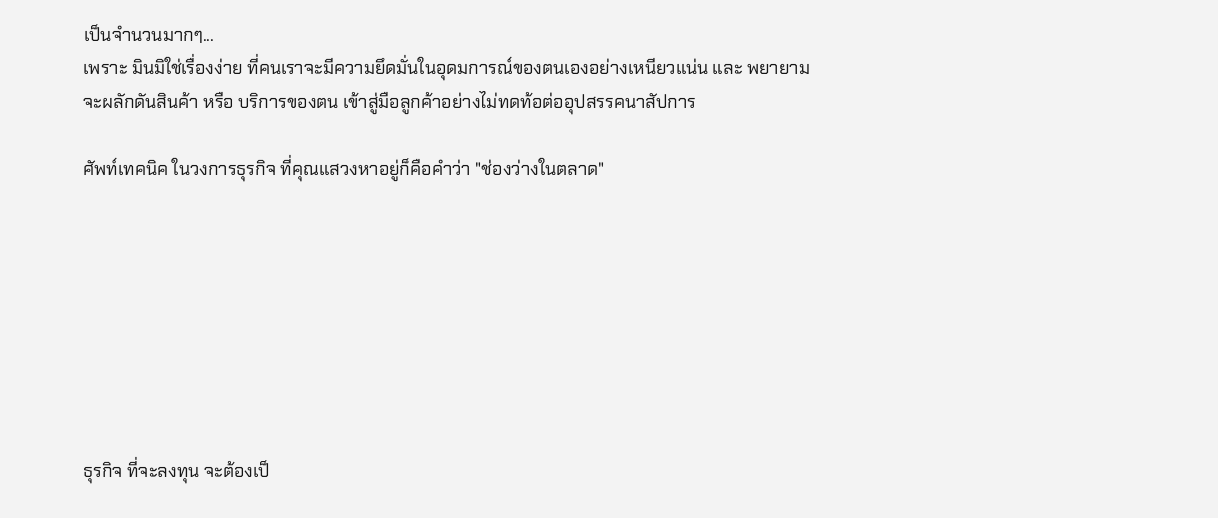เป็นจำนวนมากๆ...
เพราะ มินมิใช่เรื่องง่าย ที่คนเราจะมีความยึดมั่นในอุดมการณ์ของตนเองอย่างเหนียวแน่น และ พยายามจะผลักดันสินค้า หรือ บริการของตน เข้าสู่มือลูกค้าอย่างไม่ทดท้อต่ออุปสรรคนาสัปการ

ศัพท์เทคนิค ในวงการธุรกิจ ที่คุณแสวงหาอยู่ก็คือคำว่า "ช่องว่างในตลาด"








ธุรกิจ ที่จะลงทุน จะต้องเป็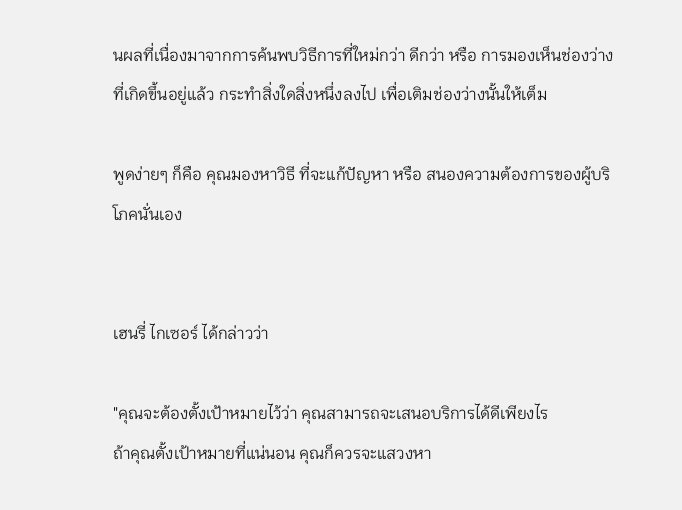นผลที่เนื่องมาจากการค้นพบวิธีการที่ใหม่กว่า ดีกว่า หรือ การมองเห็นช่องว่างที่เกิดขึ้นอยู่แล้ว กระทำสิ่งใดสิ่งหนึ่งลงไป เพื่อเติมช่องว่างนั้นให้เต็ม

พูดง่ายๆ ก็คือ คุณมองหาวิธี ที่จะแก้ปัญหา หรือ สนองความต้องการของผู้บริโภคนั่นเอง


เฮนรี่ ไกเซอร์ ได้กล่าวว่า

"คุณจะต้องตั้งเป้าหมายไว้ว่า คุณสามารถจะเสนอบริการได้ดีเพียงไร
ถ้าคุณตั้งเป้าหมายที่แน่นอน คุณก็ควรจะแสวงหา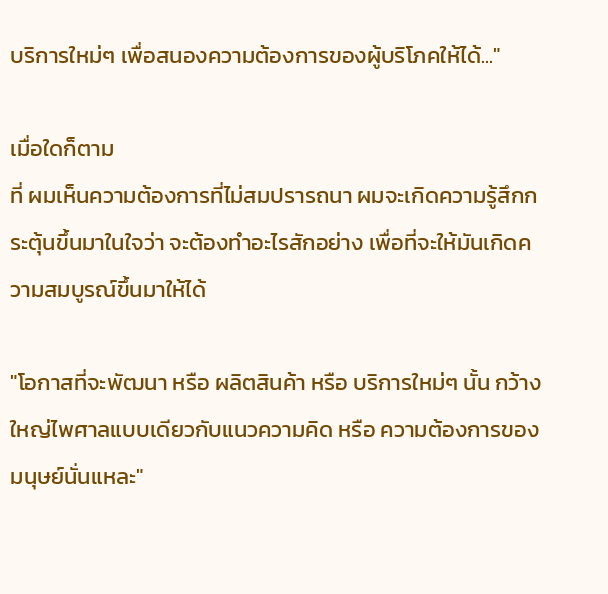บริการใหม่ๆ เพื่อสนองความต้องการของผู้บริโภคให้ได้..."

เมื่อใดก็ตาม
ที่ ผมเห็นความต้องการที่ไม่สมปรารถนา ผมจะเกิดความรู้สึกกระตุ้นขึ้นมาในใจว่า จะต้องทำอะไรสักอย่าง เพื่อที่จะให้มันเกิดความสมบูรณ์ขึ้นมาให้ได้

"โอกาสที่จะพัฒนา หรือ ผลิตสินค้า หรือ บริการใหม่ๆ นั้น กว้างใหญ่ไพศาลแบบเดียวกับแนวความคิด หรือ ความต้องการของมนุษย์นั่นแหละ"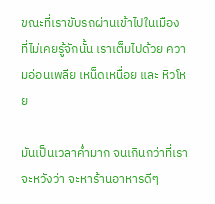ขณะที่เราขับรถผ่านเข้าไปในเมือง ที่ไม่เคยรู้จักนั้น เราเต็มไปด้วย ความอ่อนเพลีย เหน็ดเหนื่อย และ หิวโหย

มันเป็นเวลาค่ำมาก จนเกินกว่าที่เราจะหวังว่า จะหาร้านอาหารดีๆ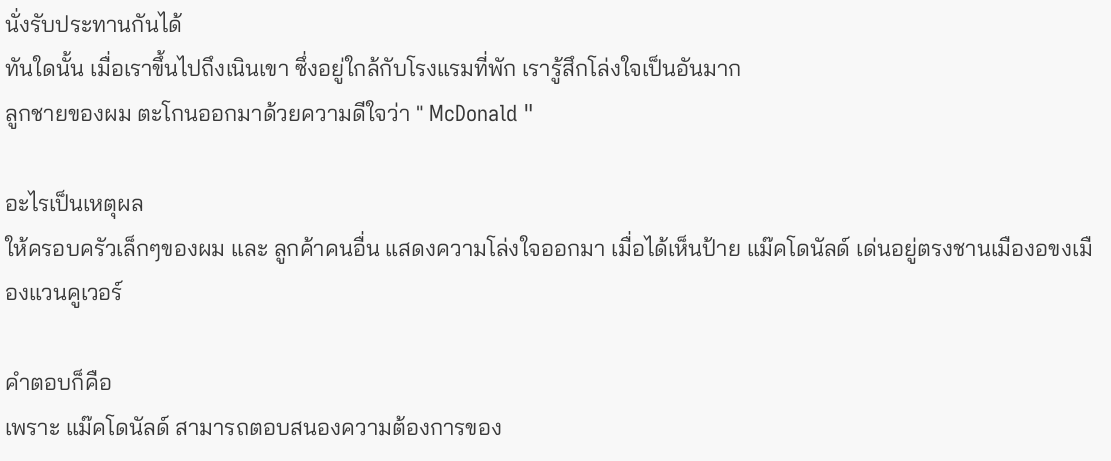นั่งรับประทานกันได้
ทันใดนั้น เมื่อเราขึ้นไปถึงเนินเขา ซึ่งอยู่ใกล้กับโรงแรมที่พัก เรารู้สึกโล่งใจเป็นอันมาก
ลูกชายของผม ตะโกนออกมาด้วยความดีใจว่า " McDonald "

อะไรเป็นเหตุผล
ให้ครอบครัวเล็กๆของผม และ ลูกค้าคนอื่น แสดงความโล่งใจออกมา เมื่อได้เห็นป้าย แม๊คโดนัลด์ เด่นอยู่ตรงชานเมืองอขงเมืองแวนคูเวอร์

คำตอบก็คือ
เพราะ แม๊คโดนัลด์ สามารถตอบสนองความต้องการของ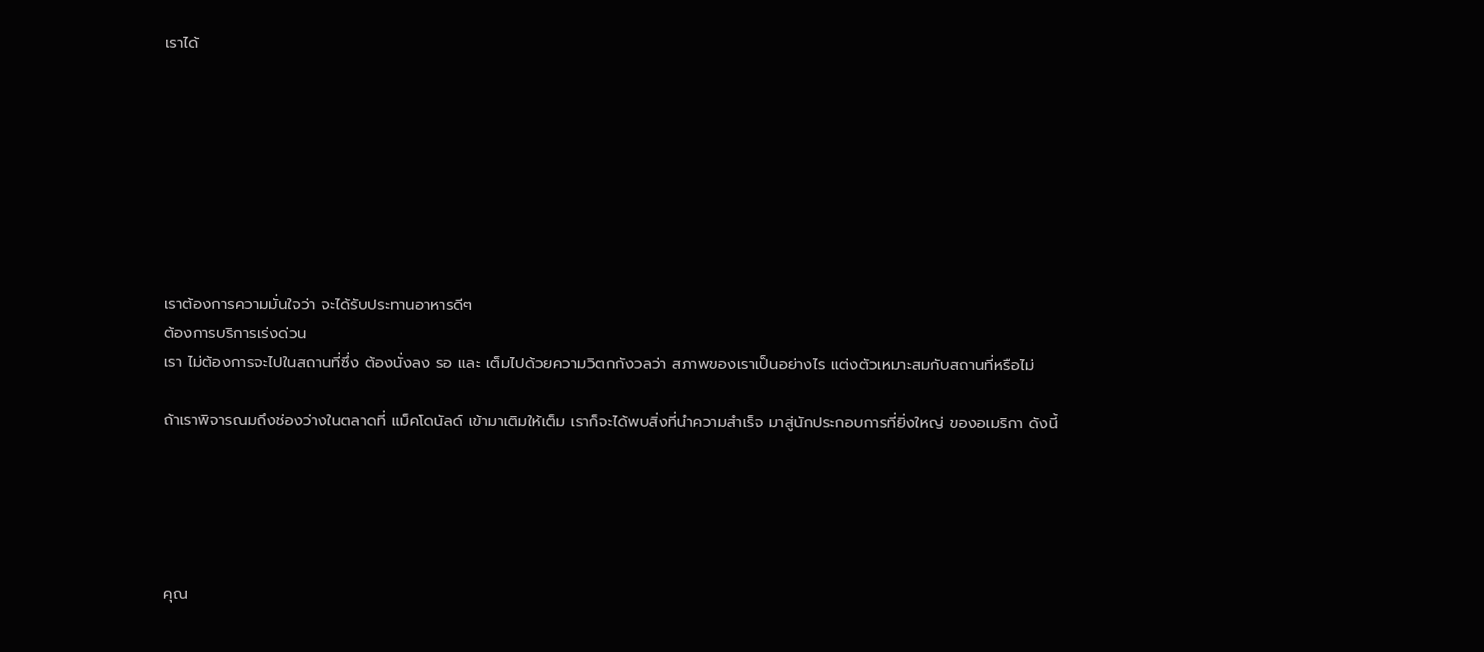เราได้








เราต้องการความมั่นใจว่า จะได้รับประทานอาหารดีๆ
ต้องการบริการเร่งด่วน
เรา ไม่ต้องการจะไปในสถานที่ซึ่ง ต้องนั่งลง รอ และ เต็มไปด้วยความวิตกกังวลว่า สภาพของเราเป็นอย่างไร แต่งตัวเหมาะสมกับสถานที่หรือไม่

ถ้าเราพิจารณมถึงช่องว่างในตลาดที่ แม็คโดนัลด์ เข้ามาเติมให้เต็ม เราก็จะได้พบสิ่งที่นำความสำเร็จ มาสู่นักประกอบการที่ยิ่งใหญ่ ของอเมริกา ดังนี้





คุณ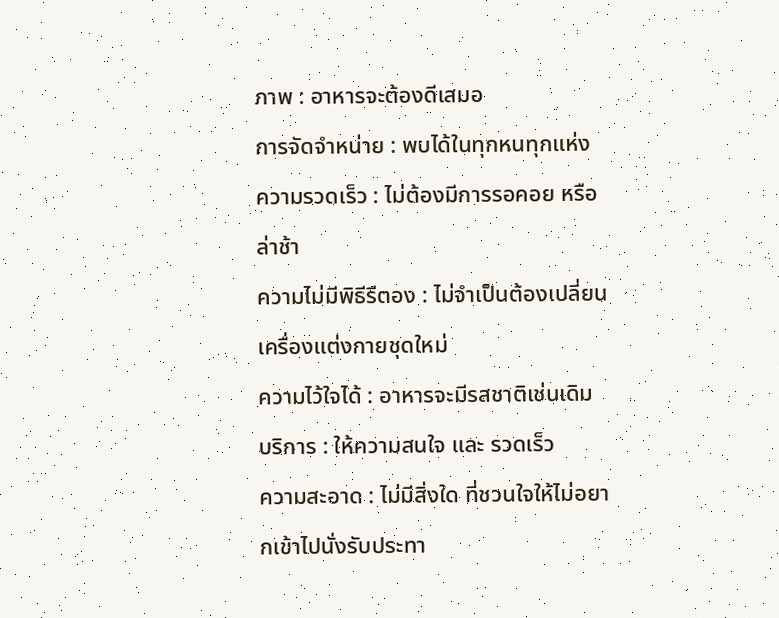ภาพ : อาหารจะต้องดีเสมอ
การจัดจำหน่าย : พบได้ในทุกหนทุกแห่ง
ความรวดเร็ว : ไม่ต้องมีการรอคอย หรือ ล่าช้า
ความไม่มีพิธีรีตอง : ไม่จำเป็นต้องเปลี่ยนเครื่องแต่งกายชุดใหม่
ความไว้ใจได้ : อาหารจะมีรสชาติเช่นเดิม
บริการ : ให้ความสนใจ และ รวดเร็ว
ความสะอาด : ไม่มีสิ่งใด ที่ชวนใจให้ไม่อยากเข้าไปนั่งรับประทา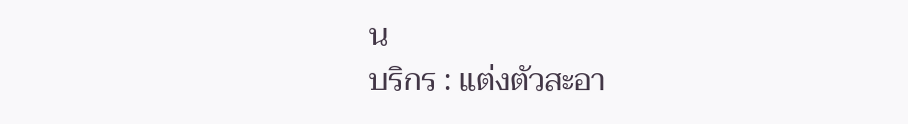น
บริกร : แต่งตัวสะอา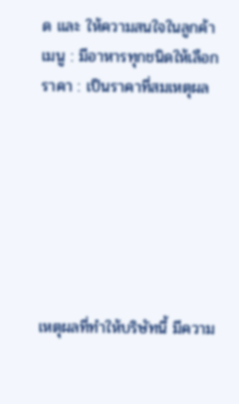ด และ ให้ความสนใจในลูกค้า
เมนู : มีอาหารทุกชนิดให้เลือก
ราคา : เป็นราคาที่สมเหตุผล







เหตุผลที่ทำให้บริษัทนี้ มีความ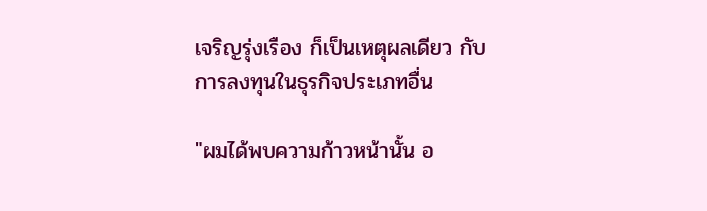เจริญรุ่งเรือง ก็เป็นเหตุผลเดียว กับ การลงทุนในธุรกิจประเภทอื่น

"ผมได้พบความก้าวหน้านั้น อ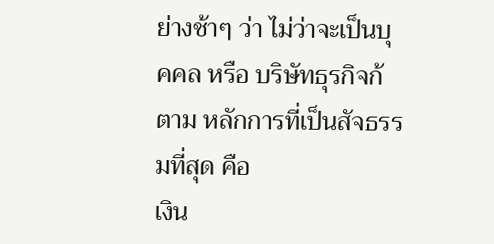ย่างช้าๆ ว่า ไม่ว่าจะเป็นบุคคล หรือ บริษัทธุรกิจก้ตาม หลักการที่เป็นสัจธรรมที่สุด คือ
เงิน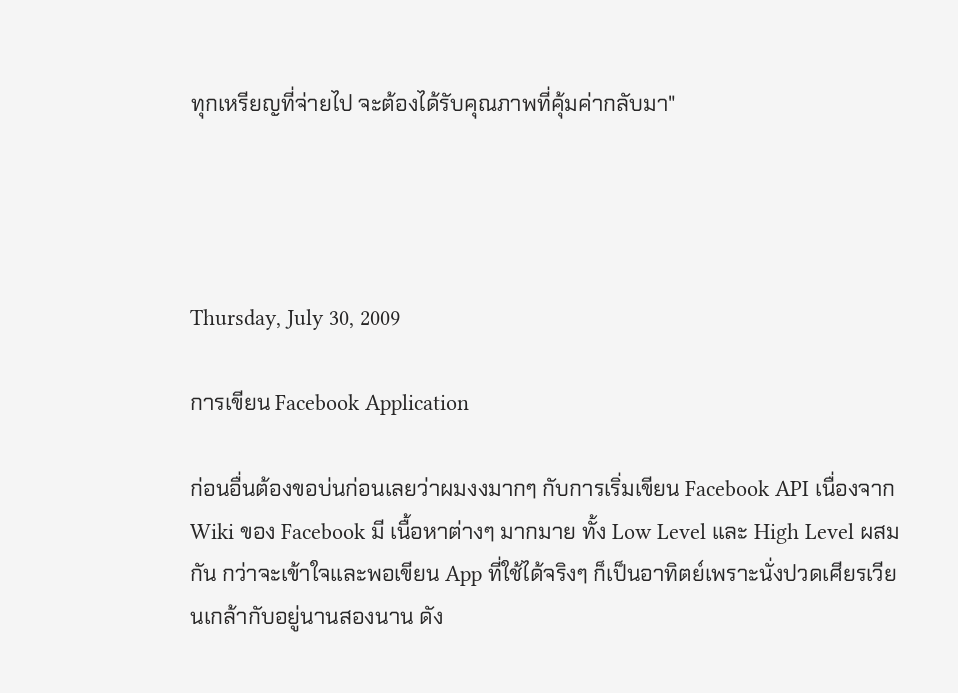ทุกเหรียญที่จ่ายไป จะต้องได้รับคุณภาพที่คุ้มค่ากลับมา"




Thursday, July 30, 2009

การเขียน Facebook Application

ก่อนอื่นต้องขอบ่นก่อนเลยว่าผมงงมากๆ กับการเริ่มเขียน Facebook API เนื่องจาก Wiki ของ Facebook มี เนื้อหาต่างๆ มากมาย ทั้ง Low Level และ High Level ผสมกัน กว่าจะเข้าใจและพอเขียน App ที่ใช้ได้จริงๆ ก็เป็นอาทิตย์เพราะนั่งปวดเศียรเวียนเกล้ากับอยู่นานสองนาน ดัง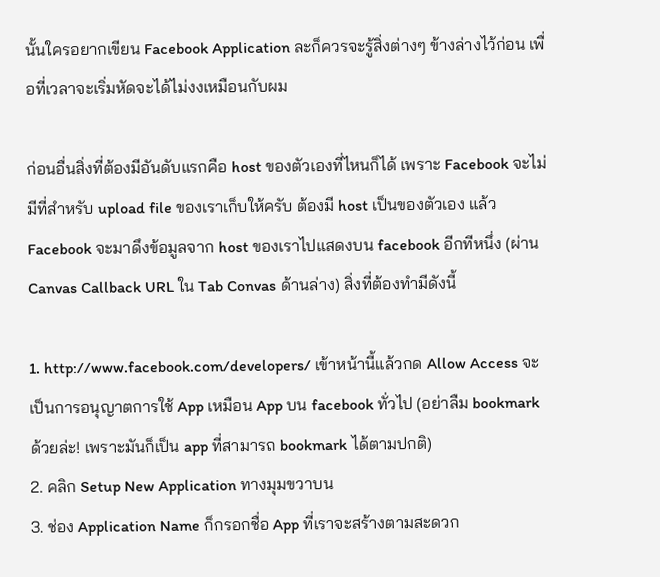นั้นใครอยากเขียน Facebook Application ละก็ควรจะรู้สิ่งต่างๆ ข้างล่างไว้ก่อน เพื่อที่เวลาจะเริ่มหัดจะได้ไม่งงเหมือนกับผม

ก่อนอื่นสิ่งที่ต้องมีอันดับแรกคือ host ของตัวเองที่ไหนก็ได้ เพราะ Facebook จะไม่มีที่สำหรับ upload file ของเราเก็บให้ครับ ต้องมี host เป็นของตัวเอง แล้ว Facebook จะมาดึงข้อมูลจาก host ของเราไปแสดงบน facebook อีกทีหนึ่ง (ผ่าน Canvas Callback URL ใน Tab Convas ด้านล่าง) สิ่งที่ต้องทำมีดังนี้

1. http://www.facebook.com/developers/ เข้าหน้านี้แล้วกด Allow Access จะเป็นการอนุญาตการใช้ App เหมือน App บน facebook ทั่วไป (อย่าลืม bookmark ด้วยล่ะ! เพราะมันก็เป็น app ที่สามารถ bookmark ได้ตามปกติ)
2. คลิก Setup New Application ทางมุมขวาบน
3. ช่อง Application Name ก็กรอกชื่อ App ที่เราจะสร้างตามสะดวก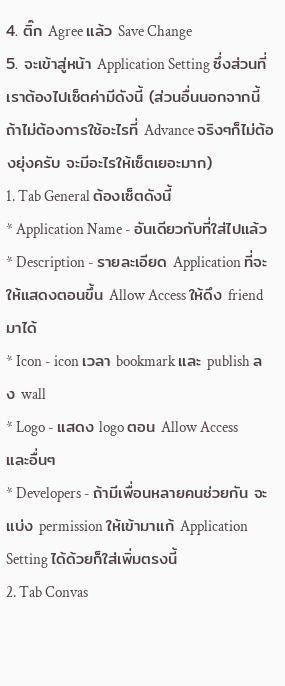4. ติ๊ก Agree แล้ว Save Change
5. จะเข้าสู่หน้า Application Setting ซึ่งส่วนที่เราต้องไปเซ็ตค่ามีดังนี้ (ส่วนอื่นนอกจากนี้ ถ้าไม่ต้องการใช้อะไรที่ Advance จริงๆก็ไม่ต้องยุ่งครับ จะมีอะไรให้เซ็ตเยอะมาก)
1. Tab General ต้องเซ็ตดังนี้
* Application Name - อันเดียวกับที่ใส่ไปแล้ว
* Description - รายละเอียด Application ที่จะให้แสดงตอนขึ้น Allow Access ให้ดึง friend มาได้
* Icon - icon เวลา bookmark และ publish ลง wall
* Logo - แสดง logo ตอน Allow Access และอื่นๆ
* Developers - ถ้ามีเพื่อนหลายคนช่วยกัน จะแบ่ง permission ให้เข้ามาแก้ Application Setting ได้ด้วยก็ใส่เพิ่มตรงนี้
2. Tab Convas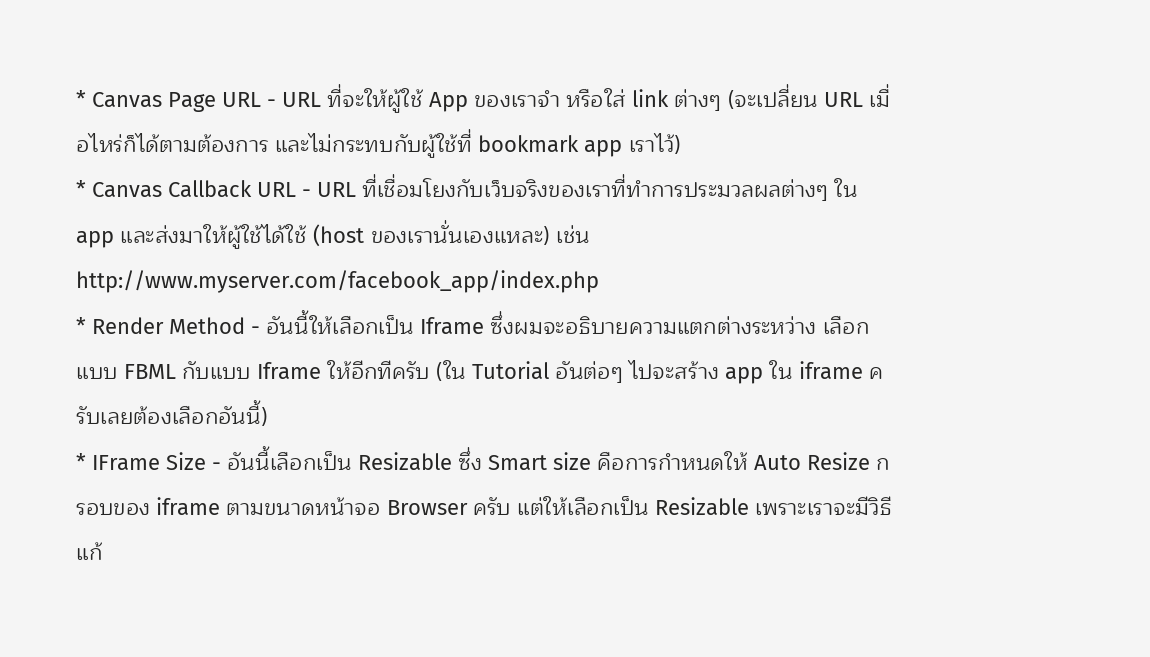* Canvas Page URL - URL ที่จะให้ผู้ใช้ App ของเราจำ หรือใส่ link ต่างๆ (จะเปลี่ยน URL เมื่อไหร่ก็ได้ตามต้องการ และไม่กระทบกับผู้ใช้ที่ bookmark app เราไว้)
* Canvas Callback URL - URL ที่เชื่อมโยงกับเว็บจริงของเราที่ทำการประมวลผลต่างๆ ใน app และส่งมาให้ผู้ใช้ได้ใช้ (host ของเรานั่นเองแหละ) เช่น http://www.myserver.com/facebook_app/index.php
* Render Method - อันนี้ให้เลือกเป็น Iframe ซึ่งผมจะอธิบายความแตกต่างระหว่าง เลือกแบบ FBML กับแบบ Iframe ให้อีกทีครับ (ใน Tutorial อันต่อๆ ไปจะสร้าง app ใน iframe ครับเลยต้องเลือกอันนี้)
* IFrame Size - อันนี้เลือกเป็น Resizable ซึ่ง Smart size คือการกำหนดให้ Auto Resize กรอบของ iframe ตามขนาดหน้าจอ Browser ครับ แต่ให้เลือกเป็น Resizable เพราะเราจะมีวิธีแก้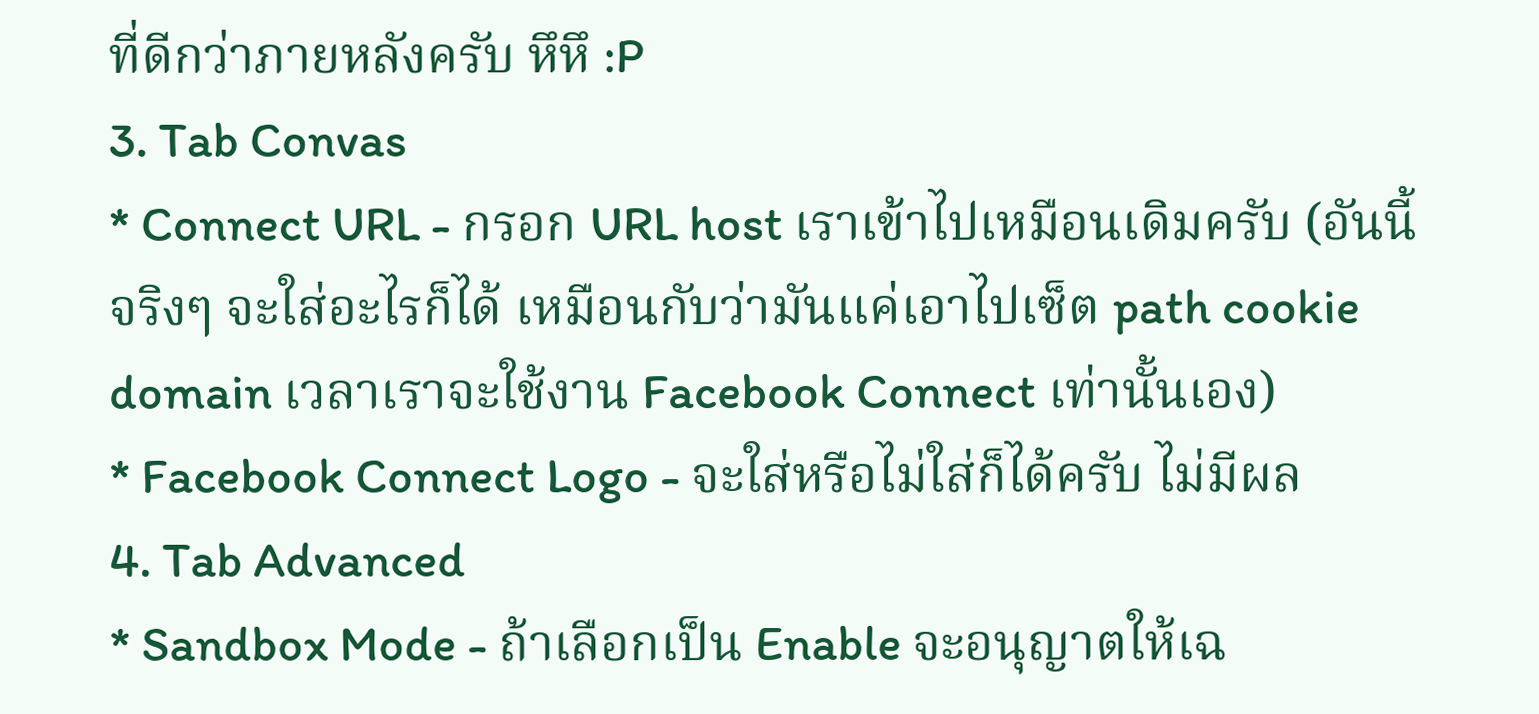ที่ดีกว่าภายหลังครับ หึหึ :P
3. Tab Convas
* Connect URL - กรอก URL host เราเข้าไปเหมือนเดิมครับ (อันนี้จริงๆ จะใส่อะไรก็ได้ เหมือนกับว่ามันแค่เอาไปเซ็ต path cookie domain เวลาเราจะใช้งาน Facebook Connect เท่านั้นเอง)
* Facebook Connect Logo - จะใส่หรือไม่ใส่ก็ได้ครับ ไม่มีผล
4. Tab Advanced
* Sandbox Mode - ถ้าเลือกเป็น Enable จะอนุญาตให้เฉ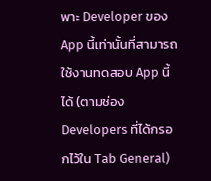พาะ Developer ของ App นี้เท่านั้นที่สามารถใช้งานทดสอบ App นี้ได้ (ตามช่อง Developers ที่ได้กรอกไว้ใน Tab General)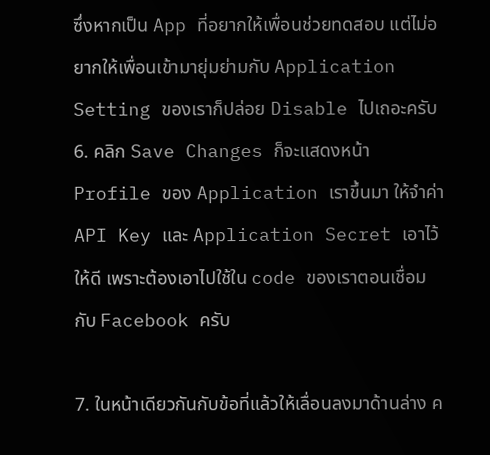ซึ่งหากเป็น App ที่อยากให้เพื่อนช่วยทดสอบ แต่ไม่อยากให้เพื่อนเข้ามายุ่มย่ามกับ Application Setting ของเราก็ปล่อย Disable ไปเถอะครับ
6. คลิก Save Changes ก็จะแสดงหน้า Profile ของ Application เราขึ้นมา ให้จำค่า API Key และ Application Secret เอาไว้ให้ดี เพราะต้องเอาไปใช้ใน code ของเราตอนเชื่อมกับ Facebook ครับ

7. ในหน้าเดียวกันกับข้อที่แล้วให้เลื่อนลงมาด้านล่าง ค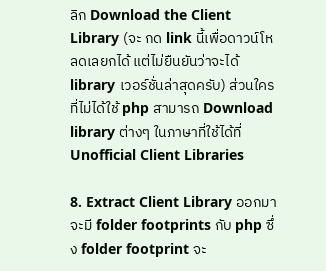ลิก Download the Client Library (จะ กด link นี้เพื่อดาวน์โหลดเลยกได้ แต่ไม่ยืนยันว่าจะได้ library เวอร์ชั่นล่าสุดครับ) ส่วนใครที่ไม่ได้ใช้ php สามารถ Download library ต่างๆ ในภาษาที่ใช้ได้ที่ Unofficial Client Libraries

8. Extract Client Library ออกมา จะมี folder footprints กับ php ซึ่ง folder footprint จะ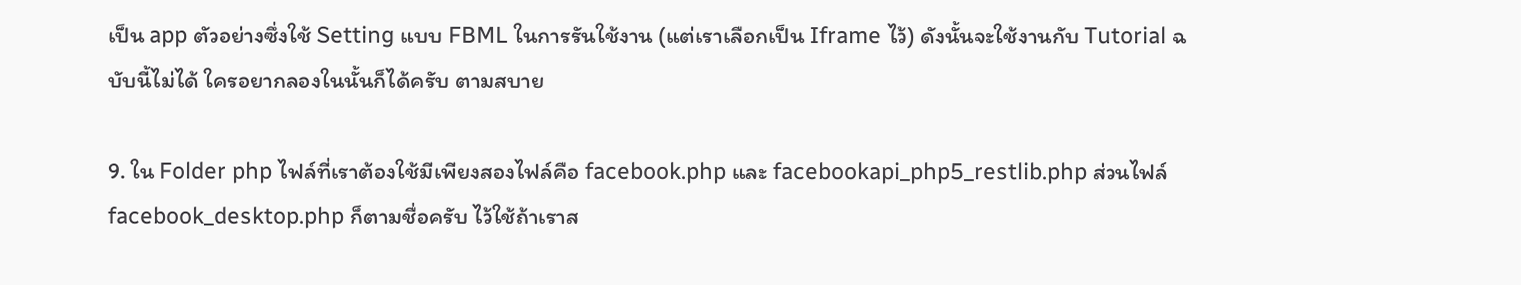เป็น app ตัวอย่างซึ่งใช้ Setting แบบ FBML ในการรันใช้งาน (แต่เราเลือกเป็น Iframe ไว้) ดังนั้นจะใช้งานกับ Tutorial ฉบับนี้ไม่ได้ ใครอยากลองในนั้นก็ได้ครับ ตามสบาย

9. ใน Folder php ไฟล์ที่เราต้องใช้มีเพียงสองไฟล์คือ facebook.php และ facebookapi_php5_restlib.php ส่วนไฟล์ facebook_desktop.php ก็ตามชื่อครับ ไว้ใช้ถ้าเราส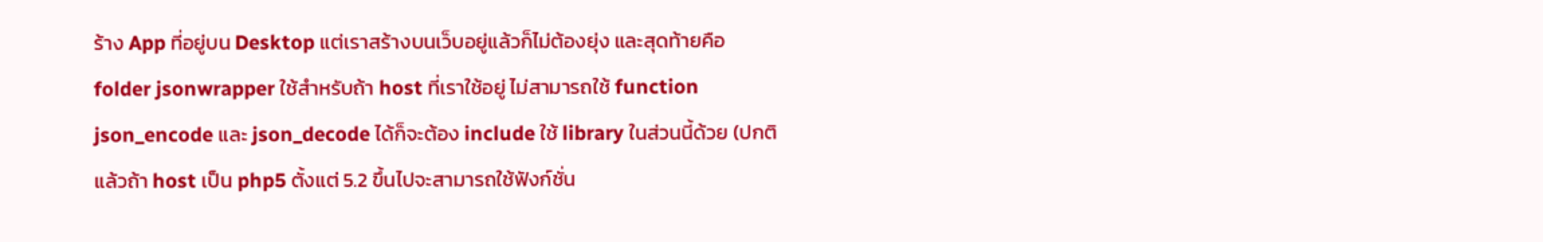ร้าง App ที่อยู่บน Desktop แต่เราสร้างบนเว็บอยู่แล้วก็ไม่ต้องยุ่ง และสุดท้ายคือ folder jsonwrapper ใช้สำหรับถ้า host ที่เราใช้อยู่ ไม่สามารถใช้ function json_encode และ json_decode ได้ก็จะต้อง include ใช้ library ในส่วนนี้ด้วย (ปกติแล้วถ้า host เป็น php5 ตั้งแต่ 5.2 ขึ้นไปจะสามารถใช้ฟังก์ชั่น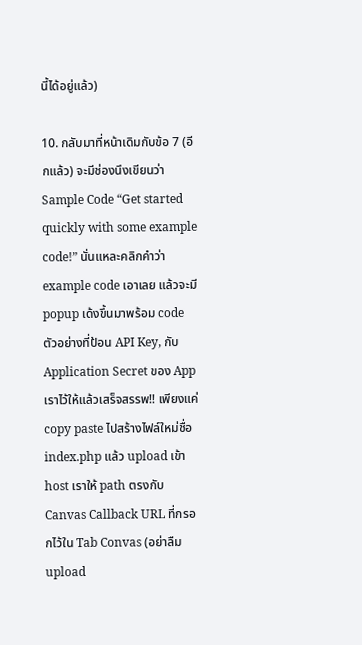นี้ได้อยู่แล้ว)

10. กลับมาที่หน้าเดิมกับข้อ 7 (อีกแล้ว) จะมีช่องนึงเขียนว่า Sample Code “Get started quickly with some example code!” นั่นแหละคลิกคำว่า example code เอาเลย แล้วจะมี popup เด้งขึ้นมาพร้อม code ตัวอย่างที่ป้อน API Key, กับ Application Secret ของ App เราไว้ให้แล้วเสร็จสรรพ!! เพียงแค่ copy paste ไปสร้างไฟล์ใหม่ชื่อ index.php แล้ว upload เข้า host เราให้ path ตรงกับ Canvas Callback URL ที่กรอกไว้ใน Tab Convas (อย่าลืม upload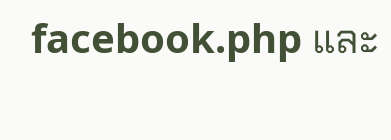facebook.php และ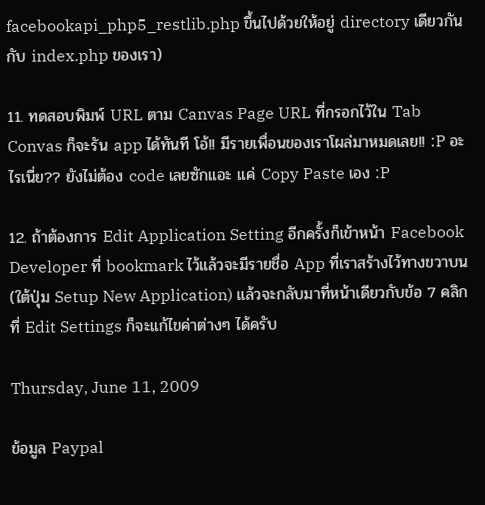facebookapi_php5_restlib.php ขึ้นไปด้วยให้อยู่ directory เดียวกันกับ index.php ของเรา)

11. ทดสอบพิมพ์ URL ตาม Canvas Page URL ที่กรอกไว้ใน Tab Convas ก็จะรัน app ได้ทันที โอ้!! มีรายเพื่อนของเราโผล่มาหมดเลย!! :P อะไรเนี่ย?? ยังไม่ต้อง code เลยซักแอะ แค่ Copy Paste เอง :P

12. ถ้าต้องการ Edit Application Setting อีกครั้งก็เข้าหน้า Facebook Developer ที่ bookmark ไว้แล้วจะมีรายชื่อ App ที่เราสร้างไว้ทางขวาบน (ใต้ปุ่ม Setup New Application) แล้วจะกลับมาที่หน้าเดียวกับข้อ 7 คลิกที่ Edit Settings ก็จะแก้ไขค่าต่างๆ ได้ครับ

Thursday, June 11, 2009

ข้อมูล Paypal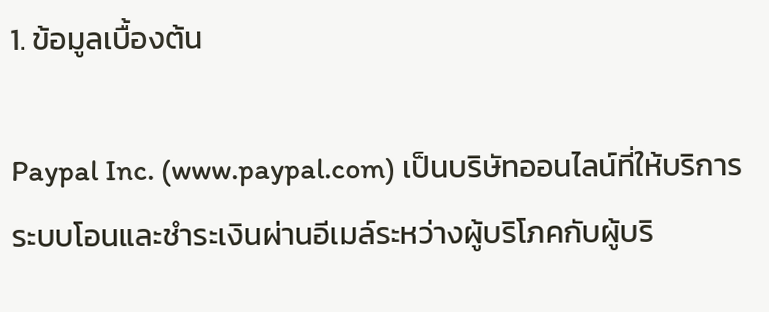1. ข้อมูลเบื้องต้น

Paypal Inc. (www.paypal.com) เป็นบริษัทออนไลน์ที่ให้บริการระบบโอนและชำระเงินผ่านอีเมล์ระหว่างผู้บริโภคกับผู้บริ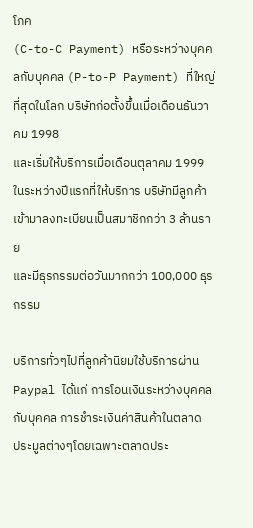โภค
(C-to-C Payment) หรือระหว่างบุคคลกับบุคคล (P-to-P Payment) ที่ใหญ่ที่สุดในโลก บริษัทก่อตั้งขึ้นเมื่อเดือนธันวาคม 1998
และเริ่มให้บริการเมื่อเดือนตุลาคม 1999 ในระหว่างปีแรกที่ให้บริการ บริษัทมีลูกค้าเข้ามาลงทะเบียนเป็นสมาชิกกว่า 3 ล้านราย
และมีธุรกรรมต่อวันมากกว่า 100,000 ธุรกรรม

บริการทั่วๆไปที่ลูกค้านิยมใช้บริการผ่าน Paypal ได้แก่ การโอนเงินระหว่างบุคคลกับบุคคล การชำระเงินค่าสินค้าในตลาด
ประมูลต่างๆโดยเฉพาะตลาดประ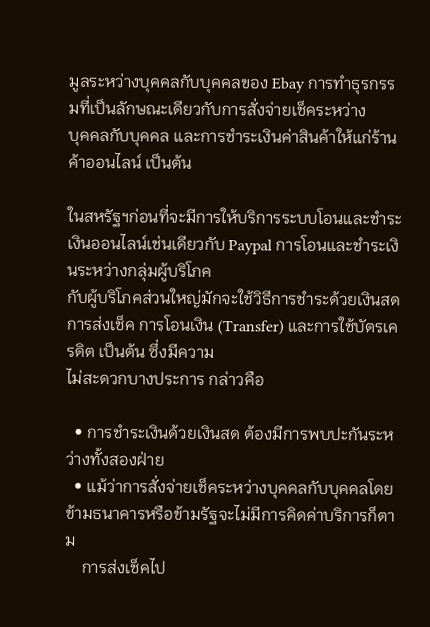มูลระหว่างบุคคลกับบุคคลของ Ebay การทำธุรกรรมที่เป็นลักษณะเดียวกับการสั่งจ่ายเช็คระหว่าง
บุคคลกับบุคคล และการชำระเงินค่าสินค้าให้แก่ร้านค้าออนไลน์ เป็นต้น

ในสหรัฐฯก่อนที่จะมีการให้บริการระบบโอนและชำระเงินออนไลน์เช่นเดียวกับ Paypal การโอนและชำระเงินระหว่างกลุ่มผู้บริโภค
กับผู้บริโภคส่วนใหญ่มักจะใช้วิธีการชำระด้วยเงินสด การส่งเช็ค การโอนเงิน (Transfer) และการใช้บัตรเครดิต เป็นต้น ซึ่งมีความ
ไม่สะดวกบางประการ กล่าวคือ

  • การชำระเงินด้วยเงินสด ต้องมีการพบปะกันระหว่างทั้งสองฝ่าย
  • แม้ว่าการสั่งจ่ายเช็คระหว่างบุคคลกับบุคคลโดยข้ามธนาคารหรือข้ามรัฐจะไม่มีการคิดค่าบริการก็ตาม
    การส่งเช็คไป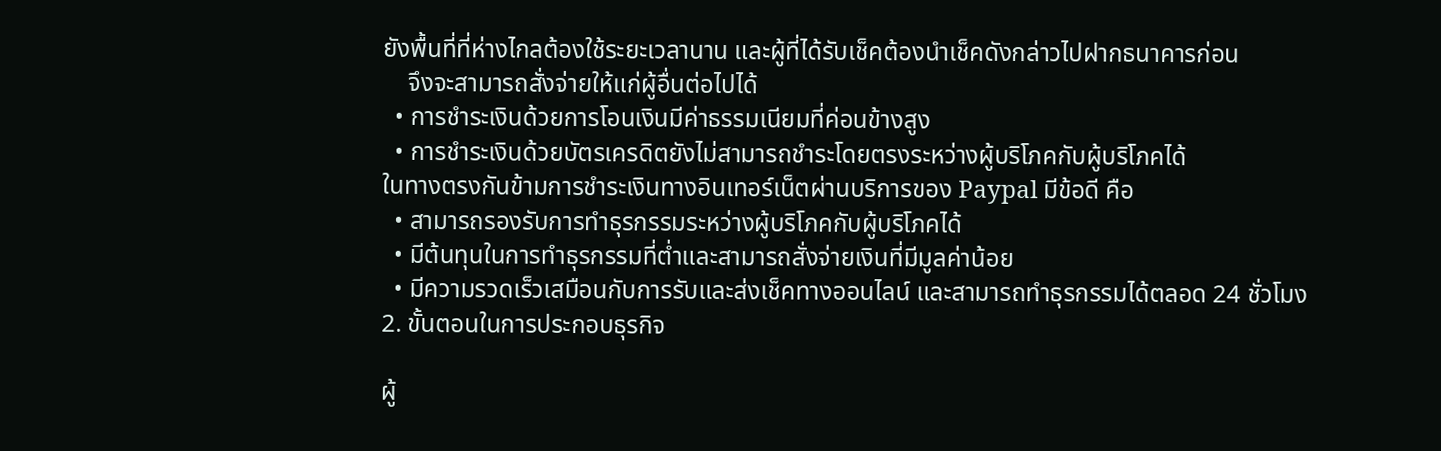ยังพื้นที่ที่ห่างไกลต้องใช้ระยะเวลานาน และผู้ที่ได้รับเช็คต้องนำเช็คดังกล่าวไปฝากธนาคารก่อน
    จึงจะสามารถสั่งจ่ายให้แก่ผู้อื่นต่อไปได้
  • การชำระเงินด้วยการโอนเงินมีค่าธรรมเนียมที่ค่อนข้างสูง
  • การชำระเงินด้วยบัตรเครดิตยังไม่สามารถชำระโดยตรงระหว่างผู้บริโภคกับผู้บริโภคได้
ในทางตรงกันข้ามการชำระเงินทางอินเทอร์เน็ตผ่านบริการของ Paypal มีข้อดี คือ
  • สามารถรองรับการทำธุรกรรมระหว่างผู้บริโภคกับผู้บริโภคได้
  • มีต้นทุนในการทำธุรกรรมที่ต่ำและสามารถสั่งจ่ายเงินที่มีมูลค่าน้อย
  • มีความรวดเร็วเสมือนกับการรับและส่งเช็คทางออนไลน์ และสามารถทำธุรกรรมได้ตลอด 24 ชั่วโมง
2. ขั้นตอนในการประกอบธุรกิจ

ผู้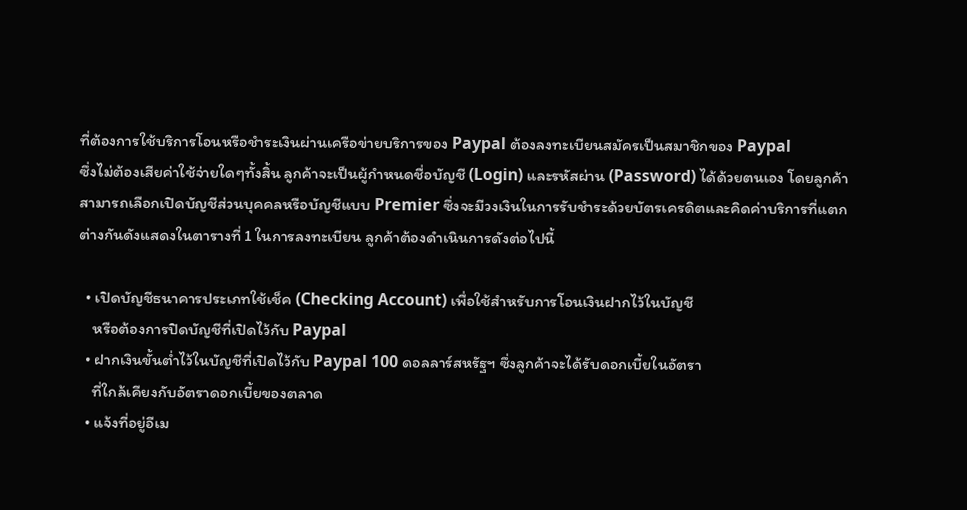ที่ต้องการใช้บริการโอนหรือชำระเงินผ่านเครือข่ายบริการของ Paypal ต้องลงทะเบียนสมัครเป็นสมาชิกของ Paypal
ซึ่งไม่ต้องเสียค่าใช้จ่ายใดๆทั้งสิ้น ลูกค้าจะเป็นผู้กำหนดชื่อบัญชี (Login) และรหัสผ่าน (Password) ได้ด้วยตนเอง โดยลูกค้า
สามารถเลือกเปิดบัญชีส่วนบุคคลหรือบัญชีแบบ Premier ซึ่งจะมีวงเงินในการรับชำระด้วยบัตรเครดิตและคิดค่าบริการที่แตก
ต่างกันดังแสดงในตารางที่ 1 ในการลงทะเบียน ลูกค้าต้องดำเนินการดังต่อไปนี้

  • เปิดบัญชีธนาคารประเภทใช้เช็ค (Checking Account) เพื่อใช้สำหรับการโอนเงินฝากไว้ในบัญชี
    หรือต้องการปิดบัญชีที่เปิดไว้กับ Paypal
  • ฝากเงินขั้นต่ำไว้ในบัญชีที่เปิดไว้กับ Paypal 100 ดอลลาร์สหรัฐฯ ซึ่งลูกค้าจะได้รับดอกเบี้ยในอัตรา
    ที่ใกล้เคียงกับอัตราดอกเบี้ยของตลาด
  • แจ้งที่อยู่อีเม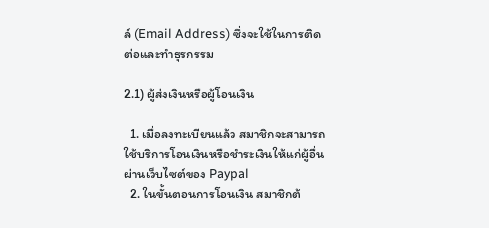ล์ (Email Address) ซึ่งจะใช้ในการติดต่อและทำธุรกรรม

2.1) ผู้ส่งเงินหรือผู้โอนเงิน

  1. เมื่อลงทะเบียนแล้ว สมาชิกจะสามารถใช้บริการโอนเงินหรือชำระเงินให้แก่ผู้อื่นผ่านเว็บไซต์ของ Paypal
  2. ในขั้นตอนการโอนเงิน สมาชิกต้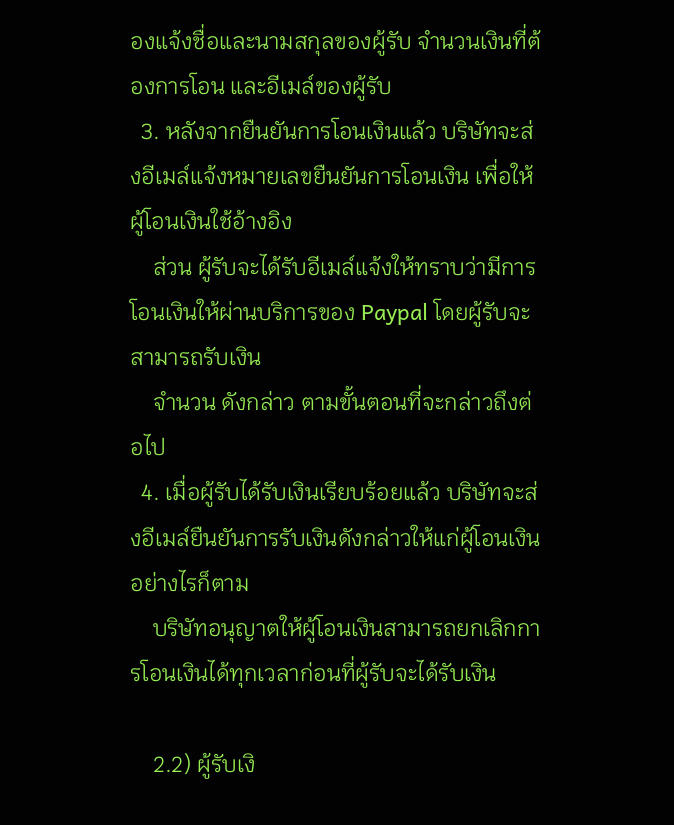องแจ้งชื่อและนามสกุลของผู้รับ จำนวนเงินที่ต้องการโอน และอีเมล์ของผู้รับ
  3. หลังจากยืนยันการโอนเงินแล้ว บริษัทจะส่งอีเมล์แจ้งหมายเลขยืนยันการโอนเงิน เพื่อให้ผู้โอนเงินใช้อ้างอิง
    ส่วน ผู้รับจะได้รับอีเมล์แจ้งให้ทราบว่ามีการโอนเงินให้ผ่านบริการของ Paypal โดยผู้รับจะสามารถรับเงิน
    จำนวน ดังกล่าว ตามขั้นตอนที่จะกล่าวถึงต่อไป
  4. เมื่อผู้รับได้รับเงินเรียบร้อยแล้ว บริษัทจะส่งอีเมล์ยืนยันการรับเงินดังกล่าวให้แก่ผู้โอนเงิน อย่างไรก็ตาม
    บริษัทอนุญาตให้ผู้โอนเงินสามารถยกเลิกการโอนเงินได้ทุกเวลาก่อนที่ผู้รับจะได้รับเงิน

    2.2) ผู้รับเงิ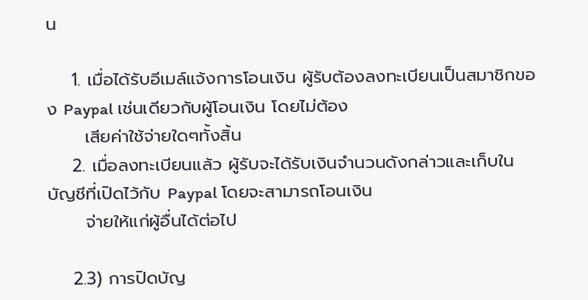น

    1. เมื่อได้รับอีเมล์แจ้งการโอนเงิน ผู้รับต้องลงทะเบียนเป็นสมาชิกของ Paypal เช่นเดียวกับผู้โอนเงิน โดยไม่ต้อง
      เสียค่าใช้จ่ายใดๆทั้งสิ้น
    2. เมื่อลงทะเบียนแล้ว ผู้รับจะได้รับเงินจำนวนดังกล่าวและเก็บในบัญชีที่เปิดไว้กับ Paypal โดยจะสามารถโอนเงิน
      จ่ายให้แก่ผู้อื่นได้ต่อไป

    2.3) การปิดบัญ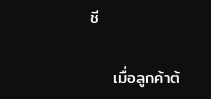ชี

    เมื่อลูกค้าต้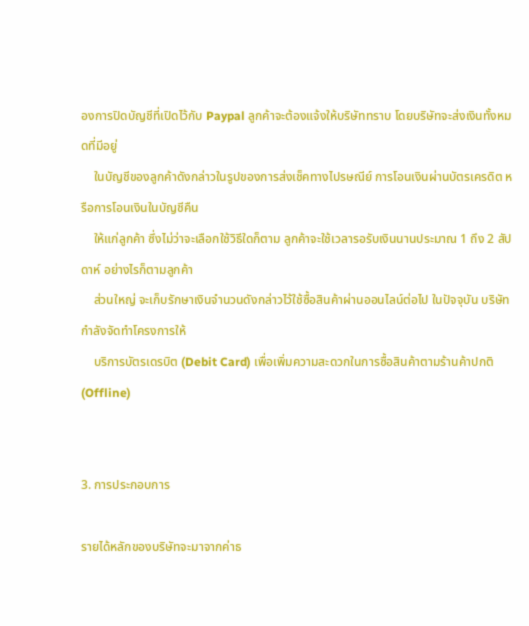องการปิดบัญชีที่เปิดไว้กับ Paypal ลูกค้าจะต้องแจ้งให้บริษัททราบ โดยบริษัทจะส่งเงินทั้งหมดที่มีอยู่
    ในบัญชีของลูกค้าดังกล่าวในรูปของการส่งเช็คทางไปรษณีย์ การโอนเงินผ่านบัตรเครดิต หรือการโอนเงินในบัญชีคืน
    ให้แก่ลูกค้า ซึ่งไม่ว่าจะเลือกใช้วิธีใดก็ตาม ลูกค้าจะใช้เวลารอรับเงินนานประมาณ 1 ถึง 2 สัปดาห์ อย่างไรก็ตามลูกค้า
    ส่วนใหญ่ จะเก็บรักษาเงินจำนวนดังกล่าวไว้ใช้ซื้อสินค้าผ่านออนไลน์ต่อไป ในปัจจุบัน บริษัทกำลังจัดทำโครงการให้
    บริการบัตรเดรบิต (Debit Card) เพื่อเพิ่มความสะดวกในการซื้อสินค้าตามร้านค้าปกติ (Offline)


3. การประกอบการ

รายได้หลักของบริษัทจะมาจากค่าธ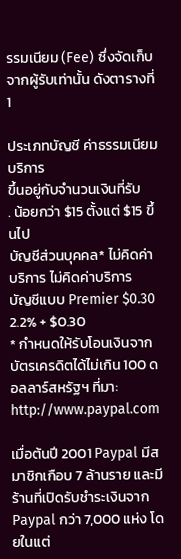รรมเนียม (Fee) ซึ่งจัดเก็บจากผู้รับเท่านั้น ดังตารางที่ 1

ประเภทบัญชี ค่าธรรมเนียมบริการ
ขึ้นอยู่กับจำนวนเงินที่รับ
. น้อยกว่า $15 ตั้งแต่ $15 ขึ้นไป
บัญชีส่วนบุคคล* ไม่คิดค่าบริการ ไม่คิดค่าบริการ
บัญชีแบบ Premier $0.30 2.2% + $0.30
* กำหนดให้รับโอนเงินจากบัตรเครดิตได้ไม่เกิน 100 ดอลลาร์สหรัฐฯ ที่มา: http://www.paypal.com

เมื่อต้นปี 2001 Paypal มีสมาชิกเกือบ 7 ล้านราย และมีร้านที่เปิดรับชำระเงินจาก Paypal กว่า 7,000 แห่ง โดยในแต่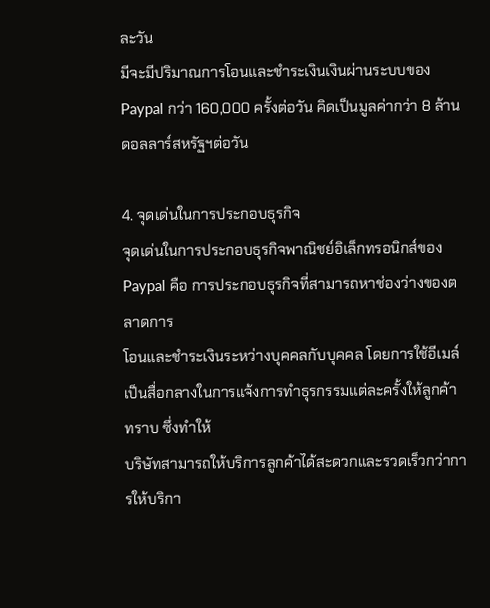ละวัน
มีจะมีปริมาณการโอนและชำระเงินเงินผ่านระบบของ Paypal กว่า 160,000 ครั้งต่อวัน คิดเป็นมูลค่ากว่า 8 ล้านดอลลาร์สหรัฐฯต่อวัน

4. จุดเด่นในการประกอบธุรกิจ
จุดเด่นในการประกอบธุรกิจพาณิชย์อิเล็กทรอนิกส์ของ Paypal คือ การประกอบธุรกิจที่สามารถหาช่องว่างของตลาดการ
โอนและชำระเงินระหว่างบุคคลกับบุคคล โดยการใช้อีเมล์เป็นสื่อกลางในการแจ้งการทำธุรกรรมแต่ละครั้งให้ลูกค้าทราบ ซึ่งทำให้
บริษัทสามารถให้บริการลูกค้าได้สะดวกและรวดเร็วกว่าการให้บริกา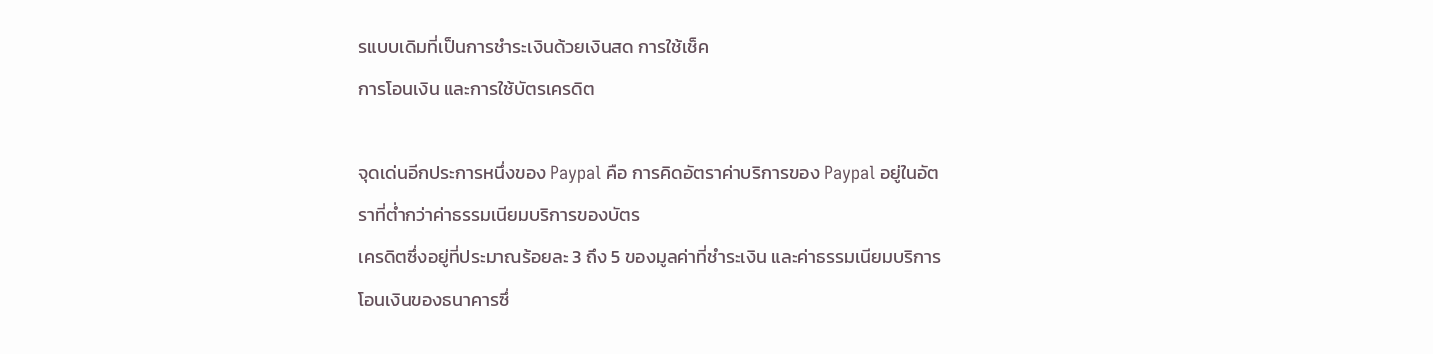รแบบเดิมที่เป็นการชำระเงินด้วยเงินสด การใช้เช็ค
การโอนเงิน และการใช้บัตรเครดิต

จุดเด่นอีกประการหนึ่งของ Paypal คือ การคิดอัตราค่าบริการของ Paypal อยู่ในอัตราที่ต่ำกว่าค่าธรรมเนียมบริการของบัตร
เครดิตซึ่งอยู่ที่ประมาณร้อยละ 3 ถึง 5 ของมูลค่าที่ชำระเงิน และค่าธรรมเนียมบริการโอนเงินของธนาคารซึ่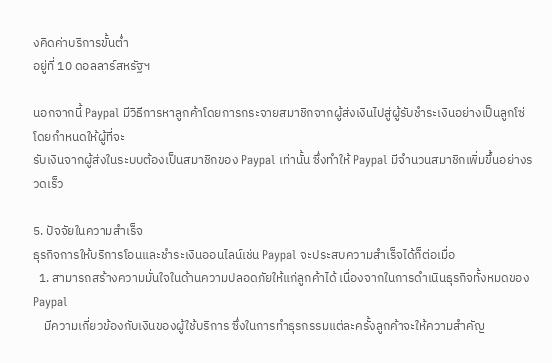งคิดค่าบริการขั้นต่ำ
อยู่ที่ 10 ดอลลาร์สหรัฐฯ

นอกจากนี้ Paypal มีวิธีการหาลูกค้าโดยการกระจายสมาชิกจากผู้ส่งเงินไปสู่ผู้รับชำระเงินอย่างเป็นลูกโซ่ โดยกำหนดให้ผู้ที่จะ
รับเงินจากผู้ส่งในระบบต้องเป็นสมาชิกของ Paypal เท่านั้น ซึ่งทำให้ Paypal มีจำนวนสมาชิกเพิ่มขึ้นอย่างรวดเร็ว

5. ปัจจัยในความสำเร็จ
ธุรกิจการให้บริการโอนและชำระเงินออนไลน์เช่น Paypal จะประสบความสำเร็จได้ก็ต่อเมื่อ
  1. สามารถสร้างความมั่นใจในด้านความปลอดภัยให้แก่ลูกค้าได้ เนื่องจากในการดำเนินธุรกิจทั้งหมดของ Paypal
    มีความเกี่ยวข้องกับเงินของผู้ใช้บริการ ซึ่งในการทำธุรกรรมแต่ละครั้งลูกค้าจะให้ความสำคัญ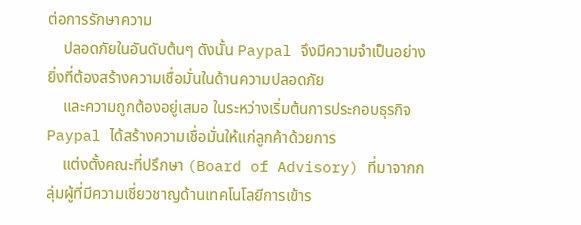ต่อการรักษาความ
    ปลอดภัยในอันดับต้นๆ ดังนั้น Paypal จึงมีความจำเป็นอย่างยิ่งที่ต้องสร้างความเชื่อมั่นในด้านความปลอดภัย
    และความถูกต้องอยู่เสมอ ในระหว่างเริ่มต้นการประกอบธุรกิจ Paypal ได้สร้างความเชื่อมั่นให้แก่ลูกค้าด้วยการ
    แต่งตั้งคณะที่ปรึกษา (Board of Advisory) ที่มาจากกลุ่มผู้ที่มีความเชี่ยวชาญด้านเทคโนโลยีการเข้าร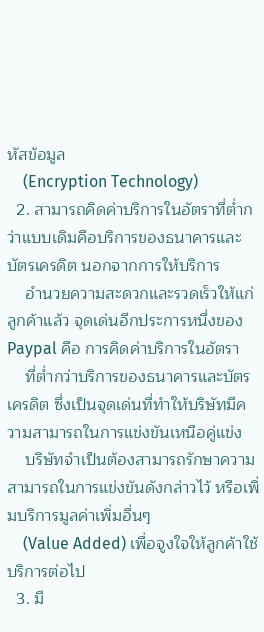หัสข้อมูล
    (Encryption Technology)
  2. สามารถคิดค่าบริการในอัตราที่ต่ำกว่าแบบเดิมคือบริการของธนาคารและบัตรเครดิต นอกจากการให้บริการ
    อำนวยความสะดวกและรวดเร็วให้แก่ลูกค้าแล้ว จุดเด่นอีกประการหนึ่งของ Paypal คือ การคิดค่าบริการในอัตรา
    ที่ต่ำกว่าบริการของธนาคารและบัตรเครดิต ซึ่งเป็นจุดเด่นที่ทำให้บริษัทมีความสามารถในการแข่งขันเหนือคู่แข่ง
    บริษัทจำเป็นต้องสามารถรักษาความสามารถในการแข่งขันดังกล่าวไว้ หรือเพิ่มบริการมูลค่าเพิ่มอื่นๆ
    (Value Added) เพื่อจูงใจให้ลูกค้าใช้บริการต่อไป
  3. มี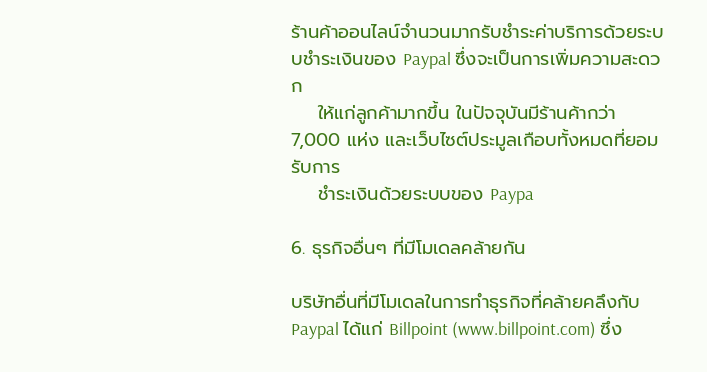ร้านค้าออนไลน์จำนวนมากรับชำระค่าบริการด้วยระบบชำระเงินของ Paypal ซึ่งจะเป็นการเพิ่มความสะดวก
    ให้แก่ลูกค้ามากขึ้น ในปัจจุบันมีร้านค้ากว่า 7,000 แห่ง และเว็บไซต์ประมูลเกือบทั้งหมดที่ยอมรับการ
    ชำระเงินด้วยระบบของ Paypa

6. ธุรกิจอื่นๆ ที่มีโมเดลคล้ายกัน

บริษัทอื่นที่มีโมเดลในการทำธุรกิจที่คล้ายคลึงกับ Paypal ได้แก่ Billpoint (www.billpoint.com) ซึ่ง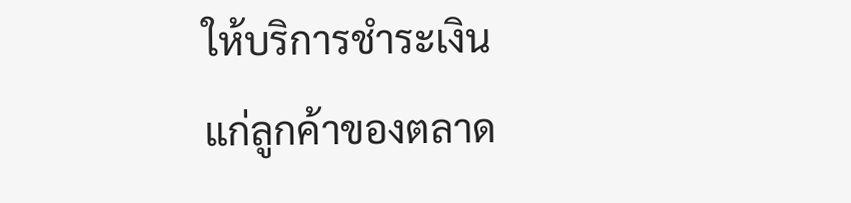ให้บริการชำระเงิน
แก่ลูกค้าของตลาด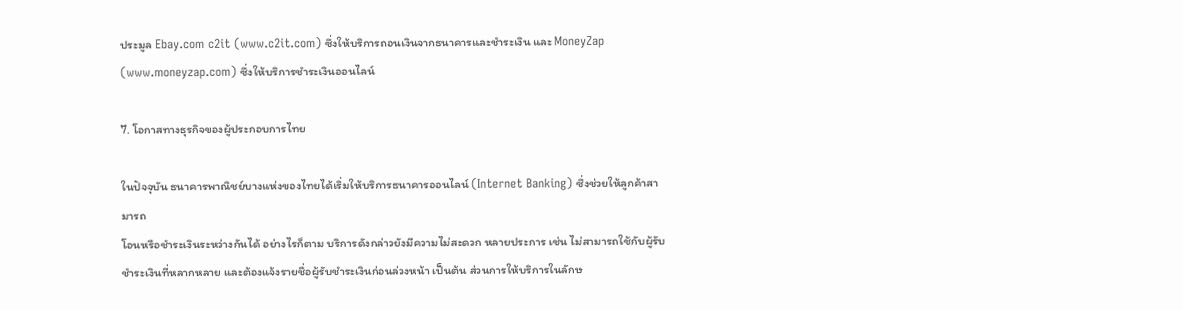ประมูล Ebay.com c2it (www.c2it.com) ซึ่งให้บริการถอนเงินจากธนาคารและชำระเงิน และ MoneyZap
(www.moneyzap.com) ซึ่งให้บริการชำระเงินออนไลน์

7. โอกาสทางธุรกิจของผู้ประกอบการไทย

ในปัจจุบัน ธนาคารพาณิชย์บางแห่งของไทยได้เริ่มให้บริการธนาคารออนไลน์ (Internet Banking) ซึ่งช่วยให้ลูกค้าสามารถ
โอนหรือชำระเงินระหว่างกันได้ อย่างไรก็ตาม บริการดังกล่าวยังมีความไม่สะดวก หลายประการ เช่น ไม่สามารถใช้กับผู้รับ
ชำระเงินที่หลากหลาย และต้องแจ้งรายชื่อผู้รับชำระเงินก่อนล่วงหน้า เป็นต้น ส่วนการให้บริการในลักษ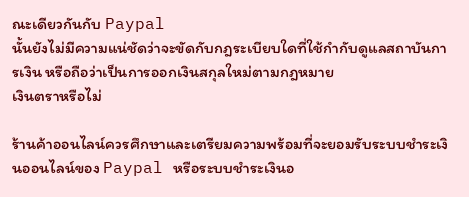ณะเดียวกันกับ Paypal
นั้นยังไม่มีความแน่ชัดว่าจะขัดกับกฎระเบียบใดที่ใช้กำกับดูแลสถาบันการเงิน หรือถือว่าเป็นการออกเงินสกุลใหม่ตามกฎหมาย
เงินตราหรือไม่

ร้านค้าออนไลน์ควรศึกษาและเตรียมความพร้อมที่จะยอมรับระบบชำระเงินออนไลน์ของ Paypal หรือระบบชำระเงินอ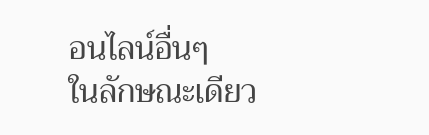อนไลน์อื่นๆ
ในลักษณะเดียว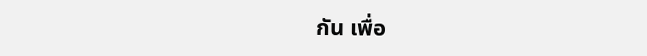กัน เพื่อ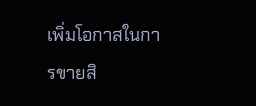เพิ่มโอกาสในการขายสิ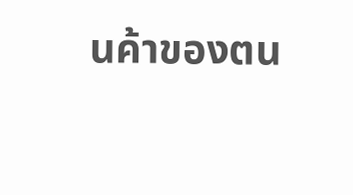นค้าของตน